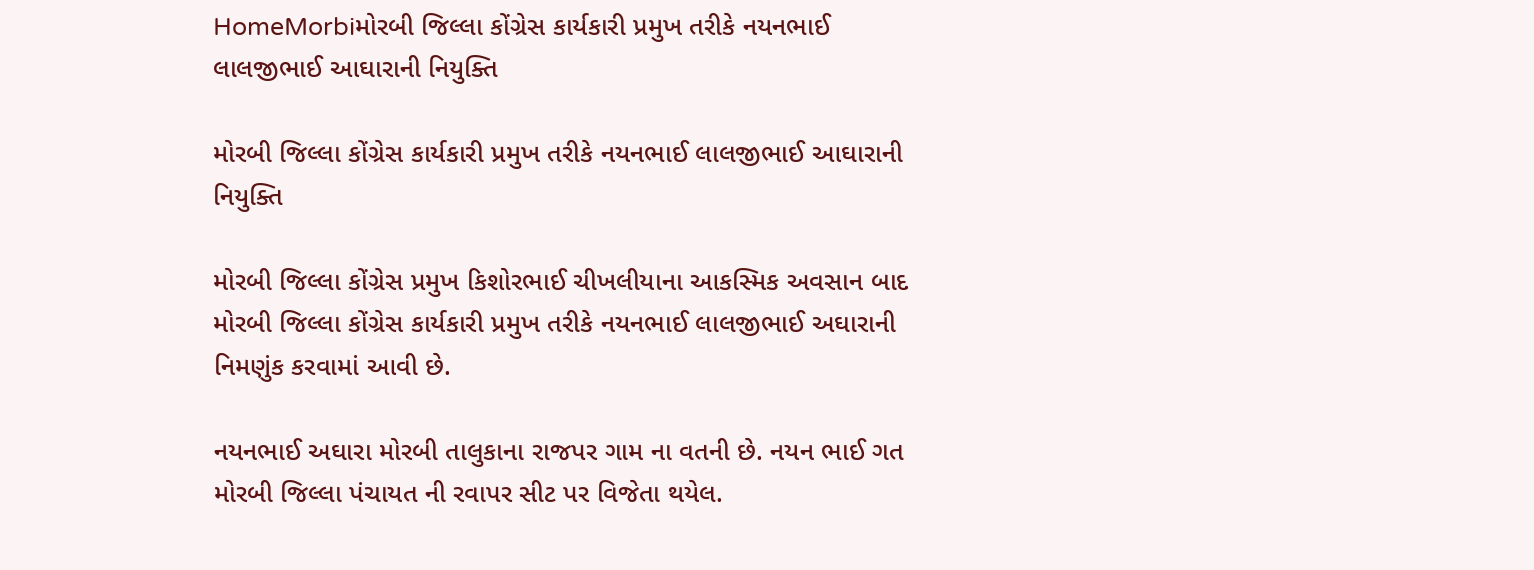HomeMorbiમોરબી જિલ્લા કોંગ્રેસ કાર્યકારી પ્રમુખ તરીકે નયનભાઈ લાલજીભાઈ આઘારાની નિયુક્તિ

મોરબી જિલ્લા કોંગ્રેસ કાર્યકારી પ્રમુખ તરીકે નયનભાઈ લાલજીભાઈ આઘારાની નિયુક્તિ

મોરબી જિલ્લા કોંગ્રેસ પ્રમુખ કિશોરભાઈ ચીખલીયાના આકસ્મિક અવસાન બાદ મોરબી જિલ્લા કોંગ્રેસ કાર્યકારી પ્રમુખ તરીકે નયનભાઈ લાલજીભાઈ અઘારાની નિમણુંક કરવામાં આવી છે.

નયનભાઈ અઘારા મોરબી તાલુકાના રાજપર ગામ ના વતની છે. નયન ભાઈ ગત મોરબી જિલ્લા પંચાયત ની રવાપર સીટ પર વિજેતા થયેલ.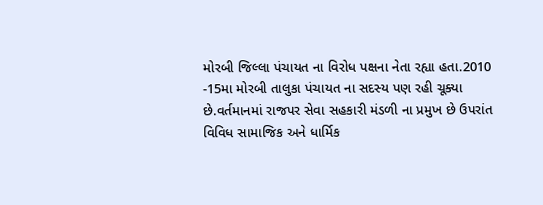મોરબી જિલ્લા પંચાયત ના વિરોધ પક્ષના નેતા રહ્યા હતા.2010 -15મા મોરબી તાલુકા પંચાયત ના સદસ્ય પણ રહી ચૂક્યા છે.વર્તમાનમાં રાજપર સેવા સહકારી મંડળી ના પ્રમુખ છે ઉપરાંત વિવિધ સામાજિક અને ધાર્મિક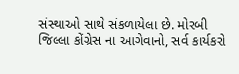સંસ્થાઓ સાથે સંકળાયેલા છે. મોરબી જિલ્લા કોંગ્રેસ ના આગેવાનો, સર્વ કાર્યકરો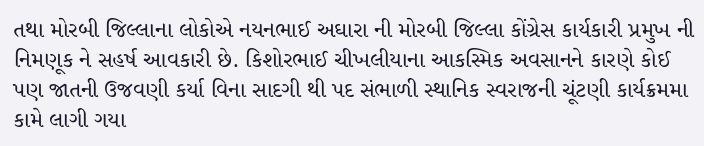તથા મોરબી જિલ્લાના લોકોએ નયનભાઈ અઘારા ની મોરબી જિલ્લા કોંગ્રેસ કાર્યકારી પ્રમુખ ની નિમણૂક ને સહર્ષ આવકારી છે. કિશોરભાઈ ચીખલીયાના આકસ્મિક અવસાનને કારણે કોઈ પણ જાતની ઉજવણી કર્યા વિના સાદગી થી પદ સંભાળી સ્થાનિક સ્વરાજની ચૂંટણી કાર્યક્રમમા કામે લાગી ગયા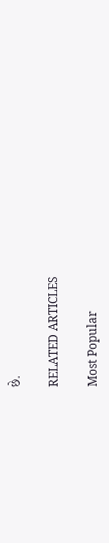છે.

RELATED ARTICLES

Most Popular